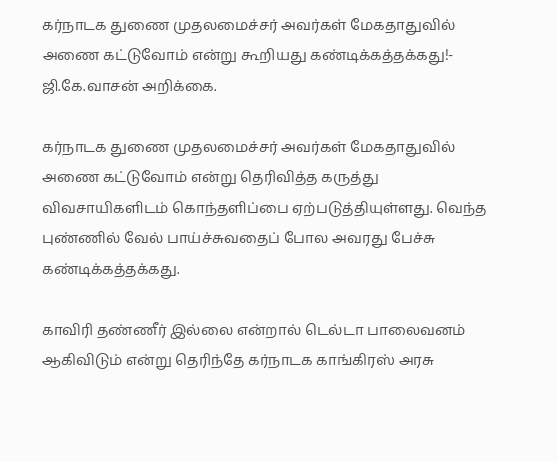கர்நாடக துணை முதலமைச்சர் அவர்கள் மேகதாதுவில் அணை கட்டுவோம் என்று கூறியது கண்டிக்கத்தக்கது!- ஜி.கே.வாசன் அறிக்கை.

கர்நாடக துணை முதலமைச்சர் அவர்கள் மேகதாதுவில் அணை கட்டுவோம் என்று தெரிவித்த கருத்து விவசாயிகளிடம் கொந்தளிப்பை ஏற்படுத்தியுள்ளது. வெந்த புண்ணில் வேல் பாய்ச்சுவதைப் போல அவரது பேச்சு கண்டிக்கத்தக்கது.

காவிரி தண்ணீர் இல்லை என்றால் டெல்டா பாலைவனம் ஆகிவிடும் என்று தெரிந்தே கர்நாடக காங்கிரஸ் அரசு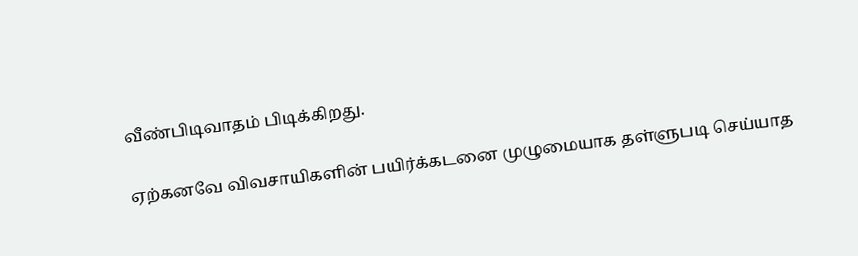வீண்பிடிவாதம் பிடிக்கிறது.

ஏற்கனவே விவசாயிகளின் பயிர்க்கடனை முழுமையாக தள்ளுபடி செய்யாத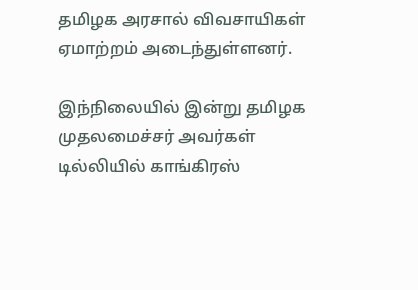தமிழக அரசால் விவசாயிகள் ஏமாற்றம் அடைந்துள்ளனர்.

இந்நிலையில் இன்று தமிழக முதலமைச்சர் அவர்கள் டில்லியில் காங்கிரஸ்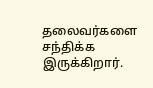தலைவர்களை சந்திக்க இருக்கிறார்.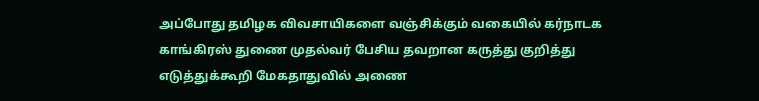அப்போது தமிழக விவசாயிகளை வஞ்சிக்கும் வகையில் கர்நாடக காங்கிரஸ் துணை முதல்வர் பேசிய தவறான கருத்து குறித்து எடுத்துக்கூறி மேகதாதுவில் அணை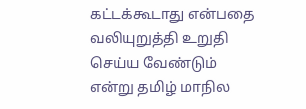கட்டக்கூடாது என்பதை வலியுறுத்தி உறுதி செய்ய வேண்டும் என்று தமிழ் மாநில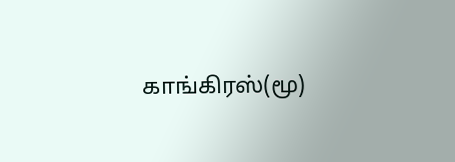காங்கிரஸ்(மூ)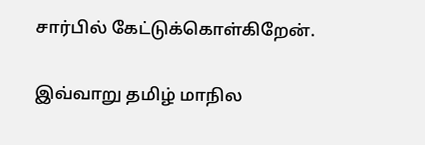சார்பில் கேட்டுக்கொள்கிறேன்.

இவ்வாறு தமிழ் மாநில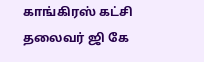காங்கிரஸ் கட்சி தலைவர் ஜி கே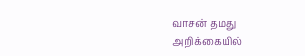வாசன் தமது அறிக்கையில்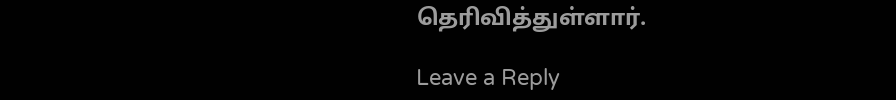தெரிவித்துள்ளார்.

Leave a Reply